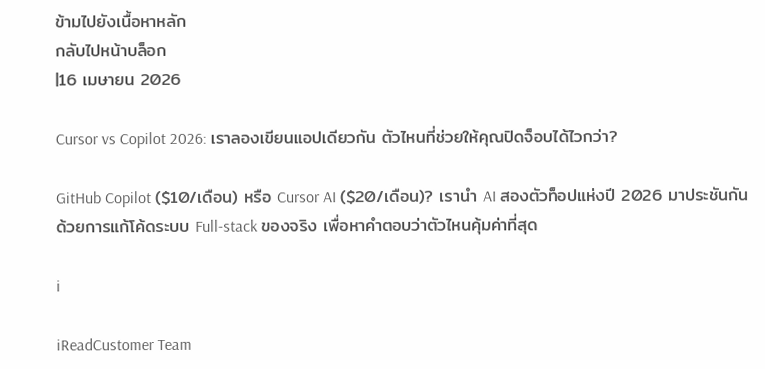ข้ามไปยังเนื้อหาหลัก
กลับไปหน้าบล็อก
|16 เมษายน 2026

Cursor vs Copilot 2026: เราลองเขียนแอปเดียวกัน ตัวไหนที่ช่วยให้คุณปิดจ็อบได้ไวกว่า?

GitHub Copilot ($10/เดือน) หรือ Cursor AI ($20/เดือน)? เรานำ AI สองตัวท็อปแห่งปี 2026 มาประชันกันด้วยการแก้โค้ดระบบ Full-stack ของจริง เพื่อหาคำตอบว่าตัวไหนคุ้มค่าที่สุด

i

iReadCustomer Team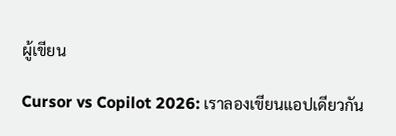ผู้เขียน

Cursor vs Copilot 2026: เราลองเขียนแอปเดียวกัน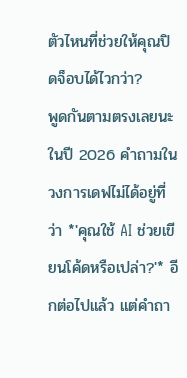ตัวไหนที่ช่วยให้คุณปิดจ็อบได้ไวกว่า?
พูดกันตามตรงเลยนะ ในปี 2026 คำถามในวงการเดฟไม่ได้อยู่ที่ว่า *'คุณใช้ AI ช่วยเขียนโค้ดหรือเปล่า?'* อีกต่อไปแล้ว แต่คำถา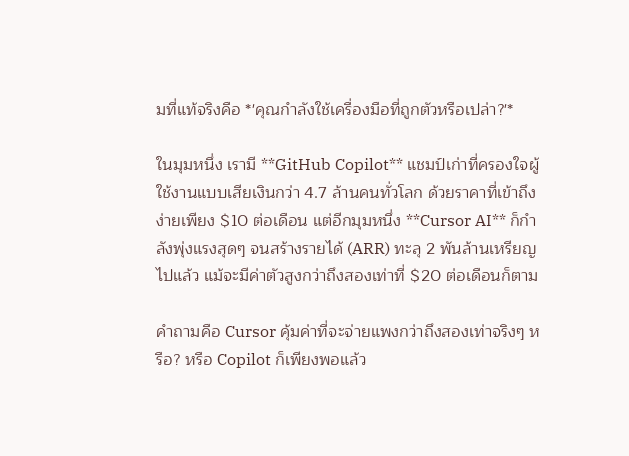มที่แท้จริงคือ *'คุณกำลังใช้เครื่องมือที่ถูกตัวหรือเปล่า?'*

ในมุมหนึ่ง เรามี **GitHub Copilot** แชมป์เก่าที่ครองใจผู้ใช้งานแบบเสียเงินกว่า 4.7 ล้านคนทั่วโลก ด้วยราคาที่เข้าถึงง่ายเพียง $10 ต่อเดือน แต่อีกมุมหนึ่ง **Cursor AI** ก็กำลังพุ่งแรงสุดๆ จนสร้างรายได้ (ARR) ทะลุ 2 พันล้านเหรียญไปแล้ว แม้จะมีค่าตัวสูงกว่าถึงสองเท่าที่ $20 ต่อเดือนก็ตาม

คำถามคือ Cursor คุ้มค่าที่จะจ่ายแพงกว่าถึงสองเท่าจริงๆ หรือ? หรือ Copilot ก็เพียงพอแล้ว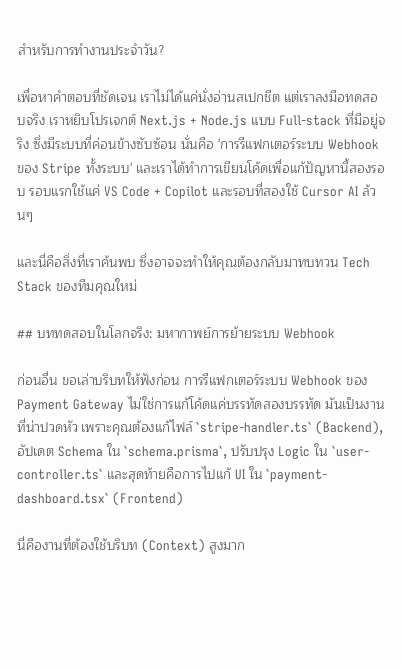สำหรับการทำงานประจำวัน?

เพื่อหาคำตอบที่ชัดเจน เราไม่ได้แค่นั่งอ่านสเปกชีต แต่เราลงมือทดสอบจริง เราหยิบโปรเจกต์ Next.js + Node.js แบบ Full-stack ที่มีอยู่จริง ซึ่งมีระบบที่ค่อนข้างซับซ้อน นั่นคือ 'การรีแฟกเตอร์ระบบ Webhook ของ Stripe ทั้งระบบ' และเราได้ทำการเขียนโค้ดเพื่อแก้ปัญหานี้สองรอบ รอบแรกใช้แค่ VS Code + Copilot และรอบที่สองใช้ Cursor AI ล้วนๆ

และนี่คือสิ่งที่เราค้นพบ ซึ่งอาจจะทำให้คุณต้องกลับมาทบทวน Tech Stack ของทีมคุณใหม่

## บททดสอบในโลกจริง: มหากาพย์การย้ายระบบ Webhook

ก่อนอื่น ขอเล่าบริบทให้ฟังก่อน การรีแฟกเตอร์ระบบ Webhook ของ Payment Gateway ไม่ใช่การแก้โค้ดแค่บรรทัดสองบรรทัด มันเป็นงานที่น่าปวดหัว เพราะคุณต้องแก้ไฟล์ `stripe-handler.ts` (Backend), อัปเดต Schema ใน `schema.prisma`, ปรับปรุง Logic ใน `user-controller.ts` และสุดท้ายคือการไปแก้ UI ใน `payment-dashboard.tsx` (Frontend)

นี่คืองานที่ต้องใช้บริบท (Context) สูงมาก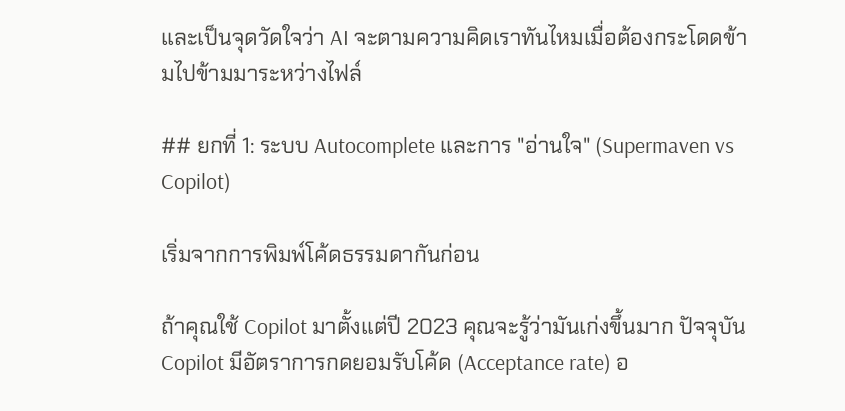และเป็นจุดวัดใจว่า AI จะตามความคิดเราทันไหมเมื่อต้องกระโดดข้ามไปข้ามมาระหว่างไฟล์

## ยกที่ 1: ระบบ Autocomplete และการ "อ่านใจ" (Supermaven vs Copilot)

เริ่มจากการพิมพ์โค้ดธรรมดากันก่อน

ถ้าคุณใช้ Copilot มาตั้งแต่ปี 2023 คุณจะรู้ว่ามันเก่งขึ้นมาก ปัจจุบัน Copilot มีอัตราการกดยอมรับโค้ด (Acceptance rate) อ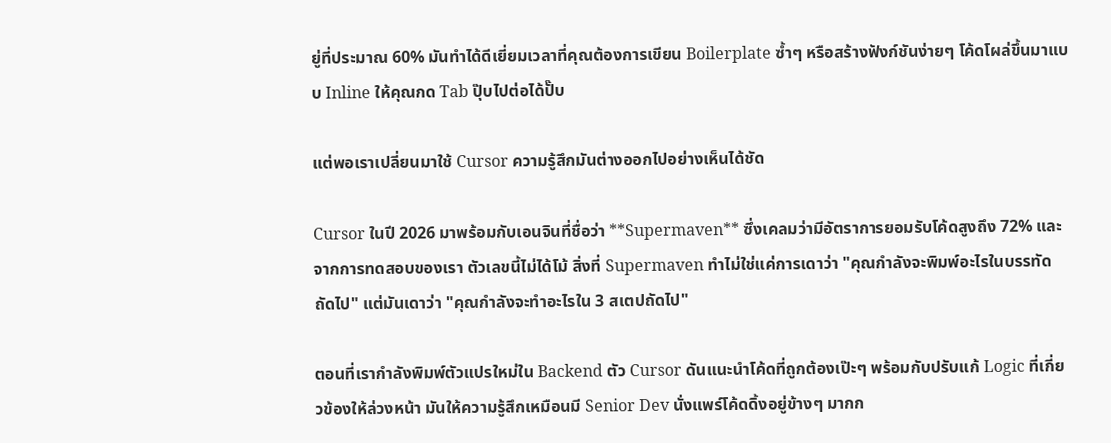ยู่ที่ประมาณ 60% มันทำได้ดีเยี่ยมเวลาที่คุณต้องการเขียน Boilerplate ซ้ำๆ หรือสร้างฟังก์ชันง่ายๆ โค้ดโผล่ขึ้นมาแบบ Inline ให้คุณกด Tab ปุ๊บไปต่อได้ปั๊บ

แต่พอเราเปลี่ยนมาใช้ Cursor ความรู้สึกมันต่างออกไปอย่างเห็นได้ชัด

Cursor ในปี 2026 มาพร้อมกับเอนจินที่ชื่อว่า **Supermaven** ซึ่งเคลมว่ามีอัตราการยอมรับโค้ดสูงถึง 72% และจากการทดสอบของเรา ตัวเลขนี้ไม่ได้โม้ สิ่งที่ Supermaven ทำไม่ใช่แค่การเดาว่า "คุณกำลังจะพิมพ์อะไรในบรรทัดถัดไป" แต่มันเดาว่า "คุณกำลังจะทำอะไรใน 3 สเตปถัดไป"

ตอนที่เรากำลังพิมพ์ตัวแปรใหม่ใน Backend ตัว Cursor ดันแนะนำโค้ดที่ถูกต้องเป๊ะๆ พร้อมกับปรับแก้ Logic ที่เกี่ยวข้องให้ล่วงหน้า มันให้ความรู้สึกเหมือนมี Senior Dev นั่งแพร์โค้ดดิ้งอยู่ข้างๆ มากก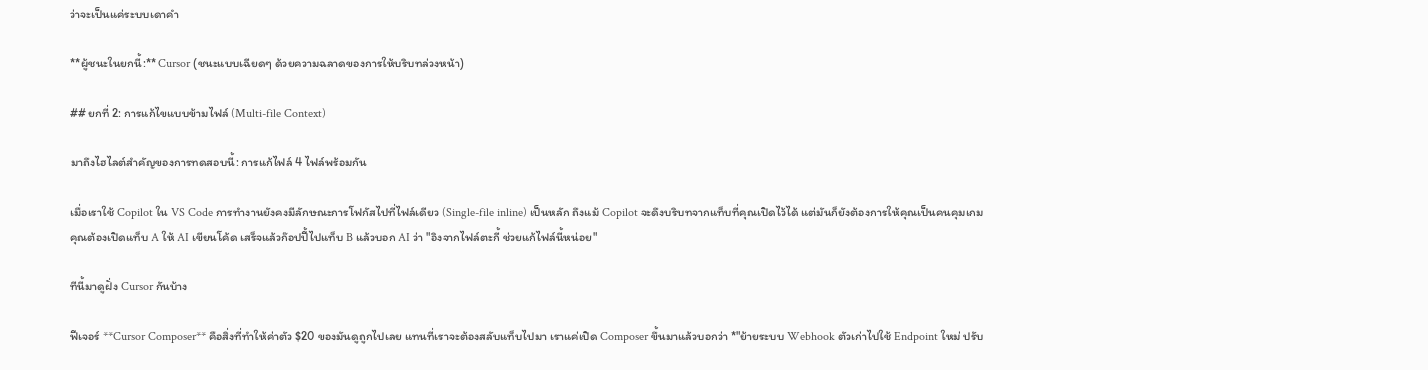ว่าจะเป็นแค่ระบบเดาคำ

**ผู้ชนะในยกนี้:** Cursor (ชนะแบบเฉียดๆ ด้วยความฉลาดของการให้บริบทล่วงหน้า)

## ยกที่ 2: การแก้ไขแบบข้ามไฟล์ (Multi-file Context)

มาถึงไฮไลต์สำคัญของการทดสอบนี้: การแก้ไฟล์ 4 ไฟล์พร้อมกัน

เมื่อเราใช้ Copilot ใน VS Code การทำงานยังคงมีลักษณะการโฟกัสไปที่ไฟล์เดียว (Single-file inline) เป็นหลัก ถึงแม้ Copilot จะดึงบริบทจากแท็บที่คุณเปิดไว้ได้ แต่มันก็ยังต้องการให้คุณเป็นคนคุมเกม คุณต้องเปิดแท็บ A ให้ AI เขียนโค้ด เสร็จแล้วก๊อปปี้ไปแท็บ B แล้วบอก AI ว่า "อิงจากไฟล์ตะกี้ ช่วยแก้ไฟล์นี้หน่อย"

ทีนี้มาดูฝั่ง Cursor กันบ้าง

ฟีเจอร์ **Cursor Composer** คือสิ่งที่ทำให้ค่าตัว $20 ของมันดูถูกไปเลย แทนที่เราจะต้องสลับแท็บไปมา เราแค่เปิด Composer ขึ้นมาแล้วบอกว่า *"ย้ายระบบ Webhook ตัวเก่าไปใช้ Endpoint ใหม่ ปรับ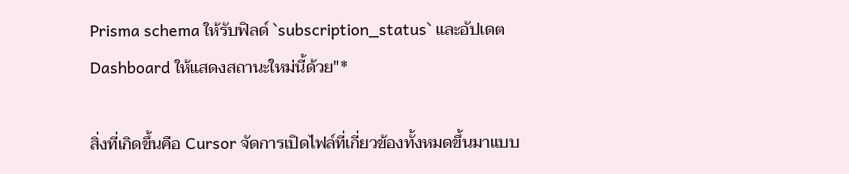Prisma schema ให้รับฟิลด์ `subscription_status` และอัปเดต Dashboard ให้แสดงสถานะใหม่นี้ด้วย"*

สิ่งที่เกิดขึ้นคือ Cursor จัดการเปิดไฟล์ที่เกี่ยวข้องทั้งหมดขึ้นมาแบบ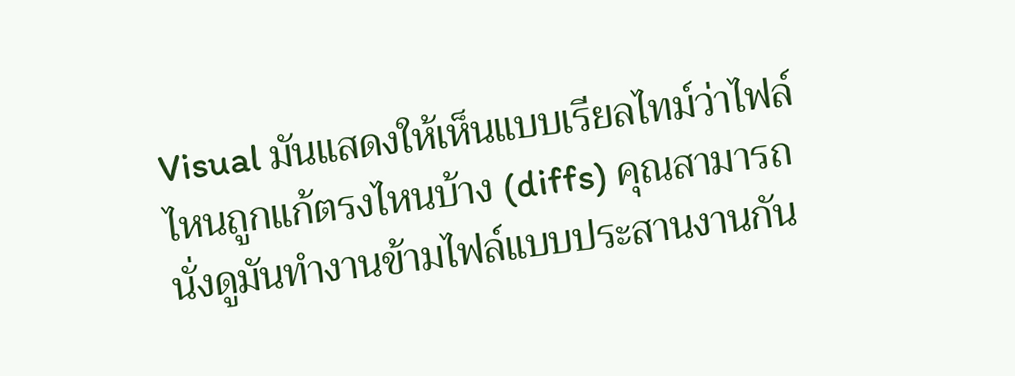Visual มันแสดงให้เห็นแบบเรียลไทม์ว่าไฟล์ไหนถูกแก้ตรงไหนบ้าง (diffs) คุณสามารถนั่งดูมันทำงานข้ามไฟล์แบบประสานงานกัน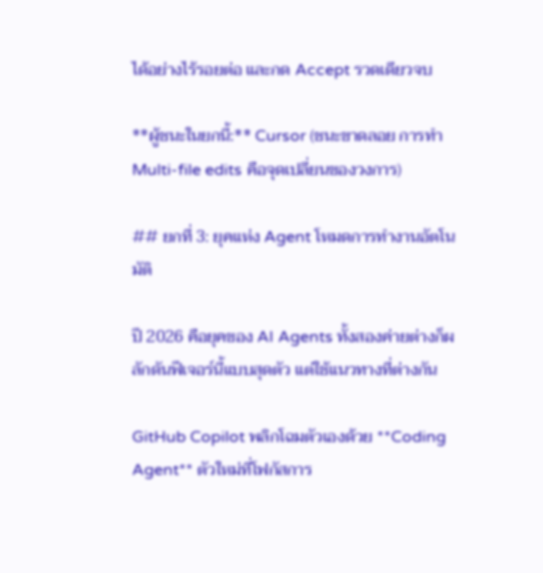ได้อย่างไร้รอยต่อ และกด Accept รวดเดียวจบ

**ผู้ชนะในยกนี้:** Cursor (ชนะขาดลอย การทำ Multi-file edits คือจุดเปลี่ยนของวงการ)

## ยกที่ 3: ยุคแห่ง Agent โหมดการทำงานอัตโนมัติ

ปี 2026 คือยุคของ AI Agents ทั้งสองค่ายต่างก็ผลักดันฟีเจอร์นี้แบบสุดตัว แต่ใช้แนวทางที่ต่างกัน

GitHub Copilot พลิกโฉมตัวเองด้วย **Coding Agent** ตัวใหม่ที่โฟกัสการ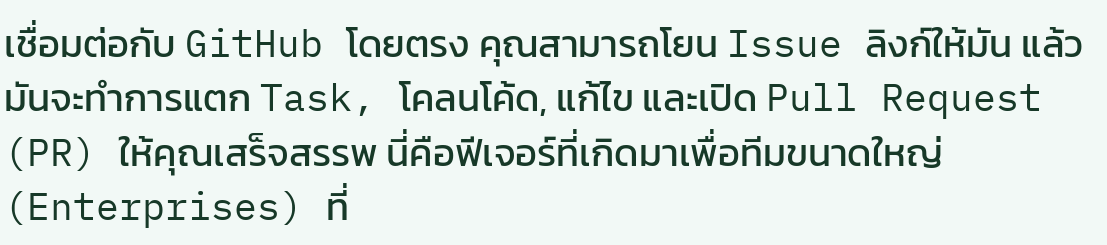เชื่อมต่อกับ GitHub โดยตรง คุณสามารถโยน Issue ลิงก์ให้มัน แล้วมันจะทำการแตก Task, โคลนโค้ด, แก้ไข และเปิด Pull Request (PR) ให้คุณเสร็จสรรพ นี่คือฟีเจอร์ที่เกิดมาเพื่อทีมขนาดใหญ่ (Enterprises) ที่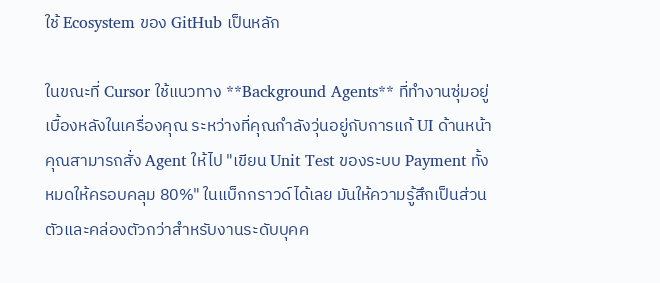ใช้ Ecosystem ของ GitHub เป็นหลัก

ในขณะที่ Cursor ใช้แนวทาง **Background Agents** ที่ทำงานซุ่มอยู่เบื้องหลังในเครื่องคุณ ระหว่างที่คุณกำลังวุ่นอยู่กับการแก้ UI ด้านหน้า คุณสามารถสั่ง Agent ให้ไป "เขียน Unit Test ของระบบ Payment ทั้งหมดให้ครอบคลุม 80%" ในแบ็กกราวด์ได้เลย มันให้ความรู้สึกเป็นส่วนตัวและคล่องตัวกว่าสำหรับงานระดับบุคค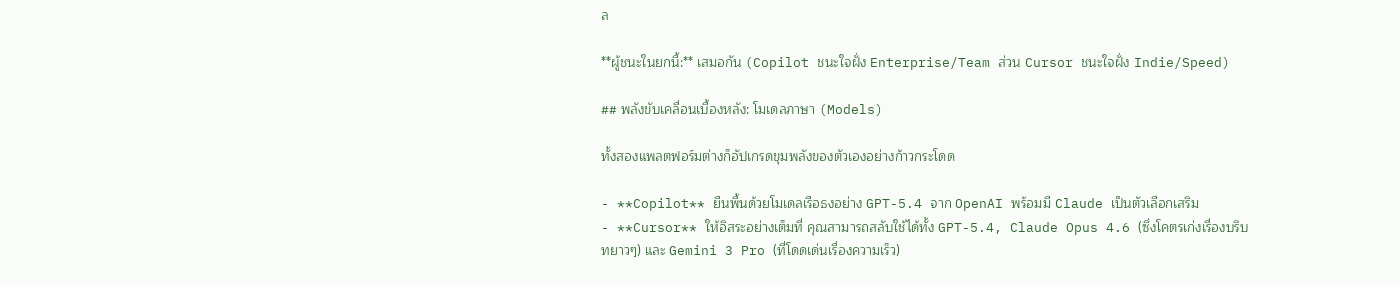ล

**ผู้ชนะในยกนี้:** เสมอกัน (Copilot ชนะใจฝั่ง Enterprise/Team ส่วน Cursor ชนะใจฝั่ง Indie/Speed)

## พลังขับเคลื่อนเบื้องหลัง: โมเดลภาษา (Models)

ทั้งสองแพลตฟอร์มต่างก็อัปเกรดขุมพลังของตัวเองอย่างก้าวกระโดด

- **Copilot** ยืนพื้นด้วยโมเดลเรือธงอย่าง GPT-5.4 จาก OpenAI พร้อมมี Claude เป็นตัวเลือกเสริม
- **Cursor** ให้อิสระอย่างเต็มที่ คุณสามารถสลับใช้ได้ทั้ง GPT-5.4, Claude Opus 4.6 (ซึ่งโคตรเก่งเรื่องบริบทยาวๆ) และ Gemini 3 Pro (ที่โดดเด่นเรื่องความเร็ว)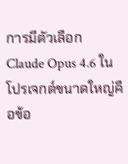การมีตัวเลือก Claude Opus 4.6 ในโปรเจกต์ขนาดใหญ่คือข้อ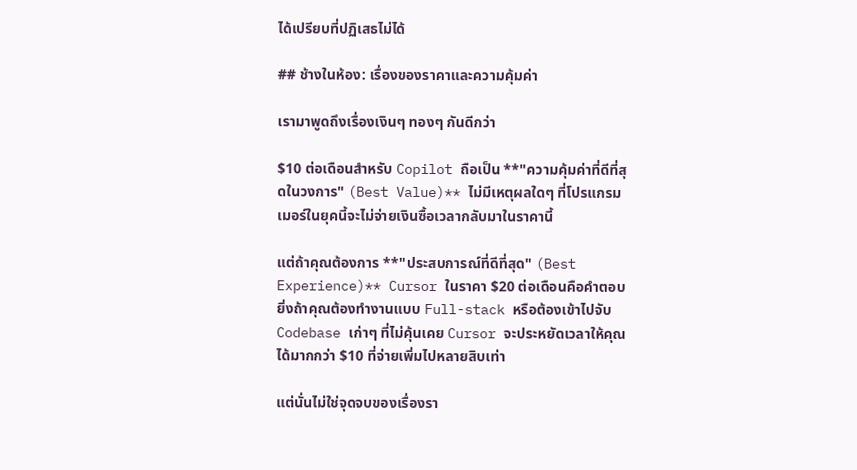ได้เปรียบที่ปฏิเสธไม่ได้

## ช้างในห้อง: เรื่องของราคาและความคุ้มค่า

เรามาพูดถึงเรื่องเงินๆ ทองๆ กันดีกว่า

$10 ต่อเดือนสำหรับ Copilot ถือเป็น **"ความคุ้มค่าที่ดีที่สุดในวงการ" (Best Value)** ไม่มีเหตุผลใดๆ ที่โปรแกรมเมอร์ในยุคนี้จะไม่จ่ายเงินซื้อเวลากลับมาในราคานี้

แต่ถ้าคุณต้องการ **"ประสบการณ์ที่ดีที่สุด" (Best Experience)** Cursor ในราคา $20 ต่อเดือนคือคำตอบ ยิ่งถ้าคุณต้องทำงานแบบ Full-stack หรือต้องเข้าไปจับ Codebase เก่าๆ ที่ไม่คุ้นเคย Cursor จะประหยัดเวลาให้คุณได้มากกว่า $10 ที่จ่ายเพิ่มไปหลายสิบเท่า

แต่นั่นไม่ใช่จุดจบของเรื่องรา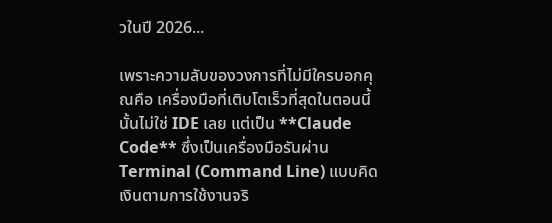วในปี 2026...

เพราะความลับของวงการที่ไม่มีใครบอกคุณคือ เครื่องมือที่เติบโตเร็วที่สุดในตอนนี้นั้นไม่ใช่ IDE เลย แต่เป็น **Claude Code** ซึ่งเป็นเครื่องมือรันผ่าน Terminal (Command Line) แบบคิดเงินตามการใช้งานจริ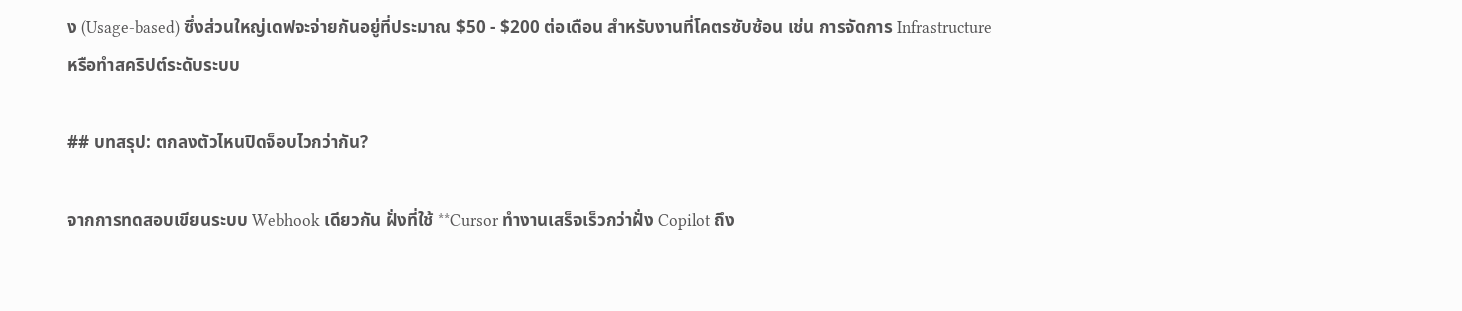ง (Usage-based) ซึ่งส่วนใหญ่เดฟจะจ่ายกันอยู่ที่ประมาณ $50 - $200 ต่อเดือน สำหรับงานที่โคตรซับซ้อน เช่น การจัดการ Infrastructure หรือทำสคริปต์ระดับระบบ

## บทสรุป: ตกลงตัวไหนปิดจ็อบไวกว่ากัน?

จากการทดสอบเขียนระบบ Webhook เดียวกัน ฝั่งที่ใช้ **Cursor ทำงานเสร็จเร็วกว่าฝั่ง Copilot ถึง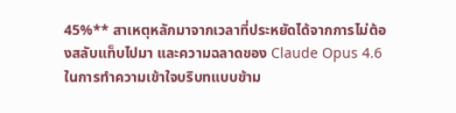45%** สาเหตุหลักมาจากเวลาที่ประหยัดได้จากการไม่ต้องสลับแท็บไปมา และความฉลาดของ Claude Opus 4.6 ในการทำความเข้าใจบริบทแบบข้าม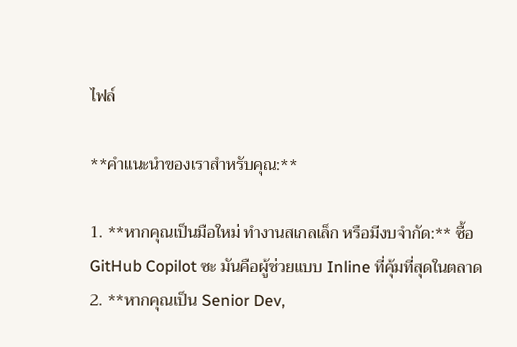ไฟล์

**คำแนะนำของเราสำหรับคุณ:**

1. **หากคุณเป็นมือใหม่ ทำงานสเกลเล็ก หรือมีงบจำกัด:** ซื้อ GitHub Copilot ซะ มันคือผู้ช่วยแบบ Inline ที่คุ้มที่สุดในตลาด
2. **หากคุณเป็น Senior Dev,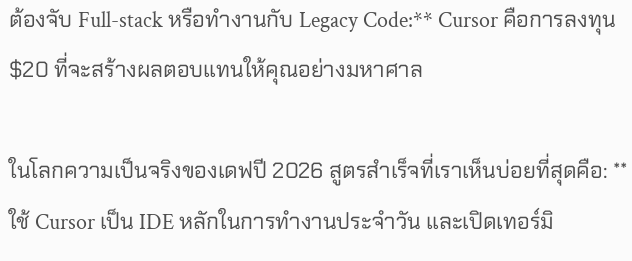ต้องจับ Full-stack หรือทำงานกับ Legacy Code:** Cursor คือการลงทุน $20 ที่จะสร้างผลตอบแทนให้คุณอย่างมหาศาล

ในโลกความเป็นจริงของเดฟปี 2026 สูตรสำเร็จที่เราเห็นบ่อยที่สุดคือ: **ใช้ Cursor เป็น IDE หลักในการทำงานประจำวัน และเปิดเทอร์มิ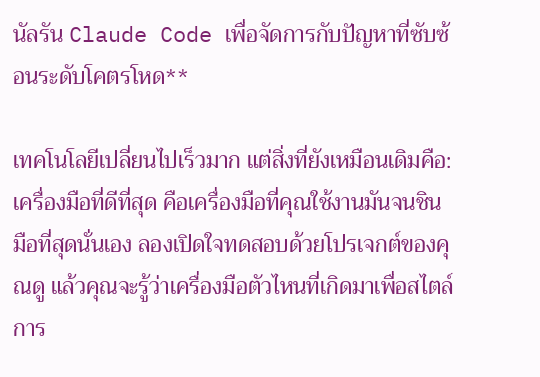นัลรัน Claude Code เพื่อจัดการกับปัญหาที่ซับซ้อนระดับโคตรโหด**

เทคโนโลยีเปลี่ยนไปเร็วมาก แต่สิ่งที่ยังเหมือนเดิมคือ: เครื่องมือที่ดีที่สุด คือเครื่องมือที่คุณใช้งานมันจนชินมือที่สุดนั่นเอง ลองเปิดใจทดสอบด้วยโปรเจกต์ของคุณดู แล้วคุณจะรู้ว่าเครื่องมือตัวไหนที่เกิดมาเพื่อสไตล์การ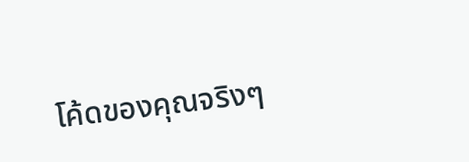โค้ดของคุณจริงๆ